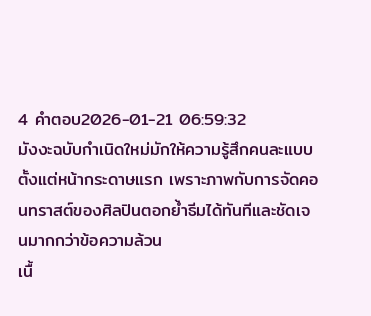4 คำตอบ2026-01-21 06:59:32
มังงะฉบับกำเนิดใหม่มักให้ความรู้สึกคนละแบบตั้งแต่หน้ากระดาษแรก เพราะภาพกับการจัดคอนทราสต์ของศิลปินตอกย้ำธีมได้ทันทีและชัดเจนมากกว่าข้อความล้วน
เนื้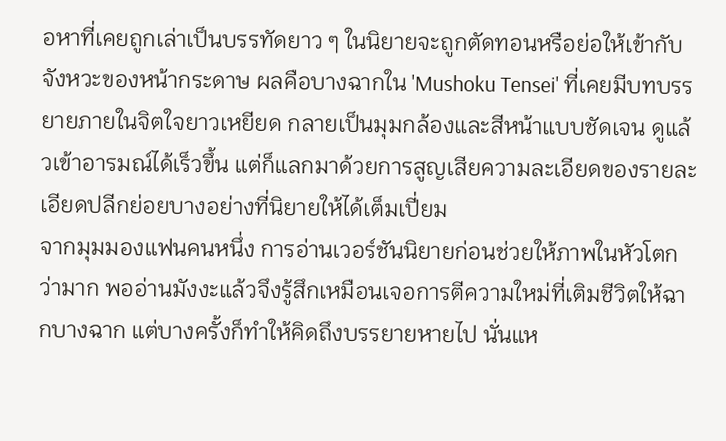อหาที่เคยถูกเล่าเป็นบรรทัดยาว ๆ ในนิยายจะถูกตัดทอนหรือย่อให้เข้ากับจังหวะของหน้ากระดาษ ผลคือบางฉากใน 'Mushoku Tensei' ที่เคยมีบทบรรยายภายในจิตใจยาวเหยียด กลายเป็นมุมกล้องและสีหน้าแบบชัดเจน ดูแล้วเข้าอารมณ์ได้เร็วขึ้น แต่ก็แลกมาด้วยการสูญเสียความละเอียดของรายละเอียดปลีกย่อยบางอย่างที่นิยายให้ได้เต็มเปี่ยม
จากมุมมองแฟนคนหนึ่ง การอ่านเวอร์ชันนิยายก่อนช่วยให้ภาพในหัวโตกว่ามาก พออ่านมังงะแล้วจึงรู้สึกเหมือนเจอการตีความใหม่ที่เติมชีวิตให้ฉากบางฉาก แต่บางครั้งก็ทำให้คิดถึงบรรยายหายไป นั่นแห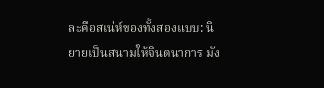ละคือสเน่ห์ของทั้งสองแบบ: นิยายเป็นสนามให้จินตนาการ มัง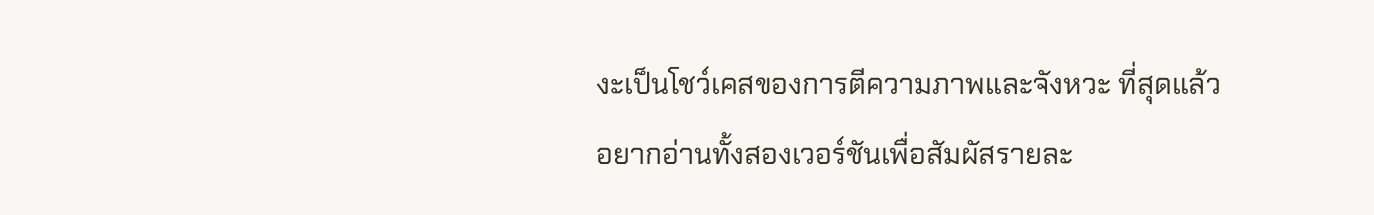งะเป็นโชว์เคสของการตีความภาพและจังหวะ ที่สุดแล้วอยากอ่านทั้งสองเวอร์ชันเพื่อสัมผัสรายละ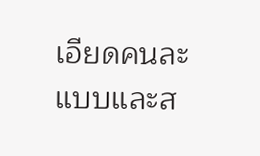เอียดคนละแบบและส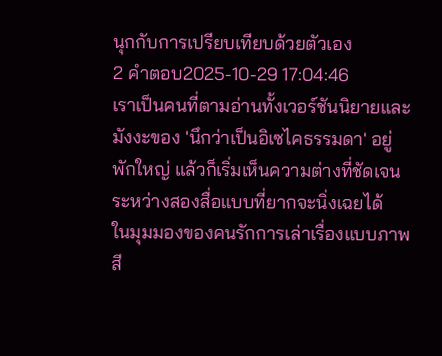นุกกับการเปรียบเทียบด้วยตัวเอง
2 คำตอบ2025-10-29 17:04:46
เราเป็นคนที่ตามอ่านทั้งเวอร์ชันนิยายและมังงะของ 'นึกว่าเป็นอิเซไคธรรมดา' อยู่พักใหญ่ แล้วก็เริ่มเห็นความต่างที่ชัดเจนระหว่างสองสื่อแบบที่ยากจะนิ่งเฉยได้
ในมุมมองของคนรักการเล่าเรื่องแบบภาพ สี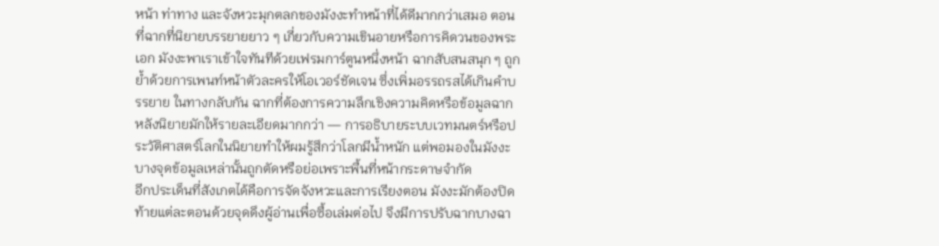หน้า ท่าทาง และจังหวะมุกตลกของมังงะทำหน้าที่ได้ดีมากกว่าเสมอ ตอนที่ฉากที่นิยายบรรยายยาว ๆ เกี่ยวกับความเขินอายหรือการคิดวนของพระเอก มังงะพาเราเข้าใจทันทีด้วยเฟรมการ์ตูนหนึ่งหน้า ฉากสับสนสนุก ๆ ถูกย้ำด้วยการเพนท์หน้าตัวละครให้โอเวอร์ชัดเจน ซึ่งเพิ่มอรรถรสได้เกินคำบรรยาย ในทางกลับกัน ฉากที่ต้องการความลึกเชิงความคิดหรือข้อมูลฉากหลังนิยายมักให้รายละเอียดมากกว่า — การอธิบายระบบเวทมนตร์หรือประวัติศาสตร์โลกในนิยายทำให้ผมรู้สึกว่าโลกมีน้ำหนัก แต่พอมองในมังงะบางจุดข้อมูลเหล่านั้นถูกตัดหรือย่อเพราะพื้นที่หน้ากระดาษจำกัด
อีกประเด็นที่สังเกตได้คือการจัดจังหวะและการเรียงตอน มังงะมักต้องปิดท้ายแต่ละตอนด้วยจุดดึงผู้อ่านเพื่อซื้อเล่มต่อไป จึงมีการปรับฉากบางฉา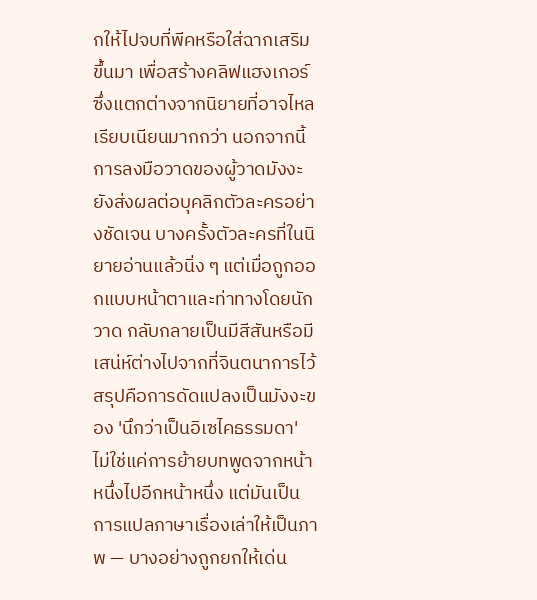กให้ไปจบที่พีคหรือใส่ฉากเสริมขึ้นมา เพื่อสร้างคลิฟแฮงเกอร์ ซึ่งแตกต่างจากนิยายที่อาจไหลเรียบเนียนมากกว่า นอกจากนี้การลงมือวาดของผู้วาดมังงะยังส่งผลต่อบุคลิกตัวละครอย่างชัดเจน บางครั้งตัวละครที่ในนิยายอ่านแล้วนิ่ง ๆ แต่เมื่อถูกออกแบบหน้าตาและท่าทางโดยนักวาด กลับกลายเป็นมีสีสันหรือมีเสน่ห์ต่างไปจากที่จินตนาการไว้
สรุปคือการดัดแปลงเป็นมังงะของ 'นึกว่าเป็นอิเซไคธรรมดา' ไม่ใช่แค่การย้ายบทพูดจากหน้าหนึ่งไปอีกหน้าหนึ่ง แต่มันเป็นการแปลภาษาเรื่องเล่าให้เป็นภาพ — บางอย่างถูกยกให้เด่น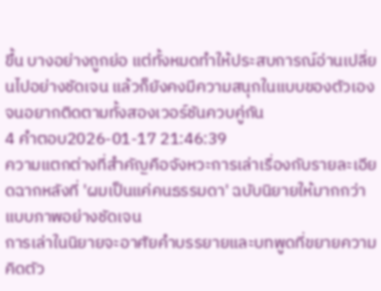ขึ้น บางอย่างถูกย่อ แต่ทั้งหมดทำให้ประสบการณ์อ่านเปลี่ยนไปอย่างชัดเจน แล้วก็ยังคงมีความสนุกในแบบของตัวเองจนอยากติดตามทั้งสองเวอร์ชันควบคู่กัน
4 คำตอบ2026-01-17 21:46:39
ความแตกต่างที่สำคัญคือจังหวะการเล่าเรื่องกับรายละเอียดฉากหลังที่ 'ผมเป็นแค่คนธรรมดา' ฉบับนิยายให้มากกว่าแบบภาพอย่างชัดเจน
การเล่าในนิยายจะอาศัยคำบรรยายและบทพูดที่ขยายความคิดตัว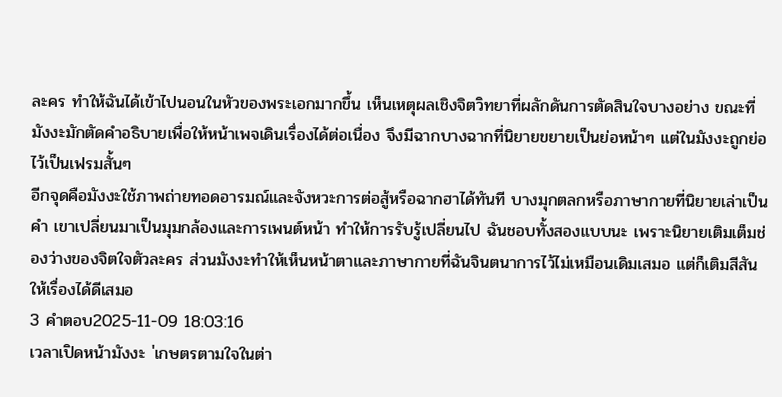ละคร ทำให้ฉันได้เข้าไปนอนในหัวของพระเอกมากขึ้น เห็นเหตุผลเชิงจิตวิทยาที่ผลักดันการตัดสินใจบางอย่าง ขณะที่มังงะมักตัดคำอธิบายเพื่อให้หน้าเพจเดินเรื่องได้ต่อเนื่อง จึงมีฉากบางฉากที่นิยายขยายเป็นย่อหน้าๆ แต่ในมังงะถูกย่อไว้เป็นเฟรมสั้นๆ
อีกจุดคือมังงะใช้ภาพถ่ายทอดอารมณ์และจังหวะการต่อสู้หรือฉากฮาได้ทันที บางมุกตลกหรือภาษากายที่นิยายเล่าเป็นคำ เขาเปลี่ยนมาเป็นมุมกล้องและการเพนต์หน้า ทำให้การรับรู้เปลี่ยนไป ฉันชอบทั้งสองแบบนะ เพราะนิยายเติมเต็มช่องว่างของจิตใจตัวละคร ส่วนมังงะทำให้เห็นหน้าตาและภาษากายที่ฉันจินตนาการไว้ไม่เหมือนเดิมเสมอ แต่ก็เติมสีสันให้เรื่องได้ดีเสมอ
3 คำตอบ2025-11-09 18:03:16
เวลาเปิดหน้ามังงะ 'เกษตรตามใจในต่า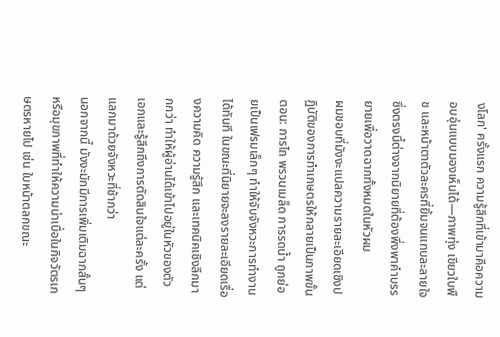งโลก' ครั้งแรก ความรู้สึกที่เข้ามาคือความอบอุ่นแบบมองเห็นได้—ภาพทุ่ง เขียวใบพืช และหน้าตาตัวละครที่ยิ้มจนแทบละลายใจ ซึ่งตรงนี้ต่างจากนิยายที่ต้องพึ่งพาคำบรรยายเพื่อวาดฉากทั้งหมดในหัวผม
ผมชอบที่มังงะแปลความรายละเอียดเชิงปฏิบัติของการทำเกษตรให้กลายเป็นภาพขั้นตอน: การไถ พรวนเมล็ด การรดน้ำ ถูกย่อยเป็นเฟรมเล็กๆ ทำให้จับจังหวะการทำงานได้ทันที ในขณะที่นิยายจะลงรายละเอียดเรื่องความคิด ความรู้สึก และเทคนิคเชิงลึกมากกว่า ทำให้ผู้อ่านได้เข้าไปอยู่ในหัวของตัวเอกและรู้สึกถึงการตัดสินใจแต่ละครั้ง แต่แลกมาด้วยจังหวะที่ช้ากว่า
นอกจากนี้ มังงะมักมีการเพิ่มเติมฉากสั้นๆ หรือมุขภาพที่ทำให้ความน่าเบื่อในกิจวัตรเกษตรหายไป เช่น ใบหน้าตลกขณะ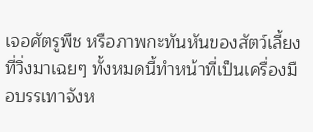เจอศัตรูพืช หรือภาพกะทันหันของสัตว์เลี้ยงที่วิ่งมาเฉยๆ ทั้งหมดนี้ทำหน้าที่เป็นเครื่องมือบรรเทาจังห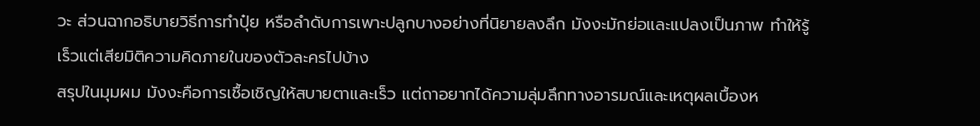วะ ส่วนฉากอธิบายวิธีการทำปุ๋ย หรือลำดับการเพาะปลูกบางอย่างที่นิยายลงลึก มังงะมักย่อและแปลงเป็นภาพ ทำให้รู้เร็วแต่เสียมิติความคิดภายในของตัวละครไปบ้าง
สรุปในมุมผม มังงะคือการเชื้อเชิญให้สบายตาและเร็ว แต่ถาอยากได้ความลุ่มลึกทางอารมณ์และเหตุผลเบื้องห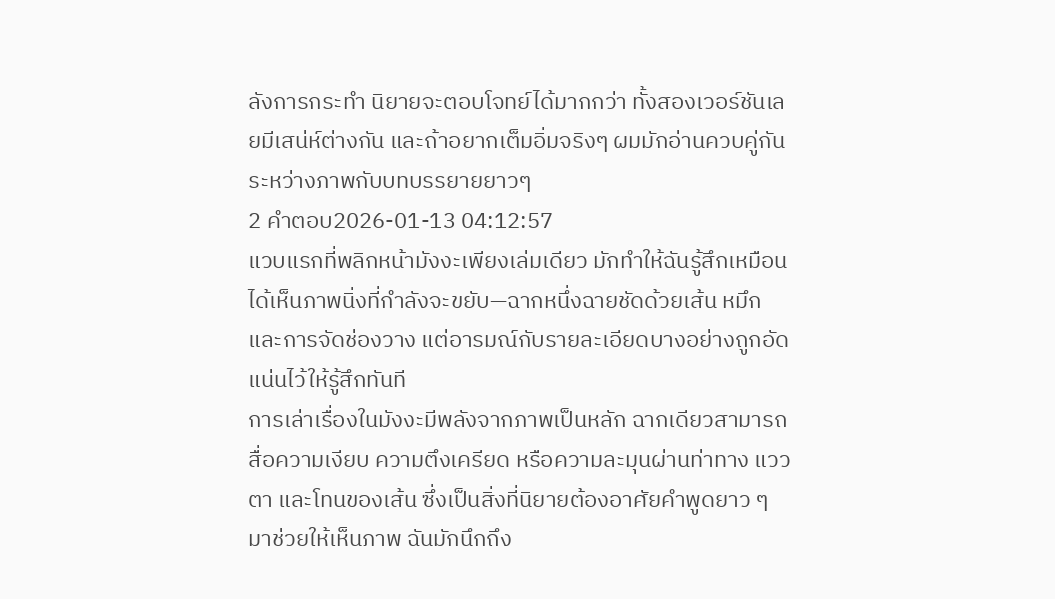ลังการกระทำ นิยายจะตอบโจทย์ได้มากกว่า ทั้งสองเวอร์ชันเลยมีเสน่ห์ต่างกัน และถ้าอยากเต็มอิ่มจริงๆ ผมมักอ่านควบคู่กันระหว่างภาพกับบทบรรยายยาวๆ
2 คำตอบ2026-01-13 04:12:57
แวบแรกที่พลิกหน้ามังงะเพียงเล่มเดียว มักทำให้ฉันรู้สึกเหมือนได้เห็นภาพนิ่งที่กำลังจะขยับ—ฉากหนึ่งฉายชัดด้วยเส้น หมึก และการจัดช่องวาง แต่อารมณ์กับรายละเอียดบางอย่างถูกอัดแน่นไว้ให้รู้สึกทันที
การเล่าเรื่องในมังงะมีพลังจากภาพเป็นหลัก ฉากเดียวสามารถสื่อความเงียบ ความตึงเครียด หรือความละมุนผ่านท่าทาง แววตา และโทนของเส้น ซึ่งเป็นสิ่งที่นิยายต้องอาศัยคำพูดยาว ๆ มาช่วยให้เห็นภาพ ฉันมักนึกถึง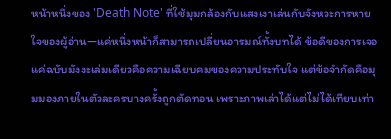หน้าหนึ่งของ 'Death Note' ที่ใช้มุมกล้องกับแสงเงาเล่นกับจังหวะการหายใจของผู้อ่าน—แค่หนึ่งหน้าก็สามารถเปลี่ยนอารมณ์ทั้งบทได้ ข้อดีของการเจอแค่ฉบับมังงะเล่มเดียวคือความเฉียบคมของความประทับใจ แต่ข้อจำกัดคือมุมมองภายในตัวละครบางครั้งถูกตัดทอน เพราะภาพเล่าได้แต่ไม่ได้เทียบเท่า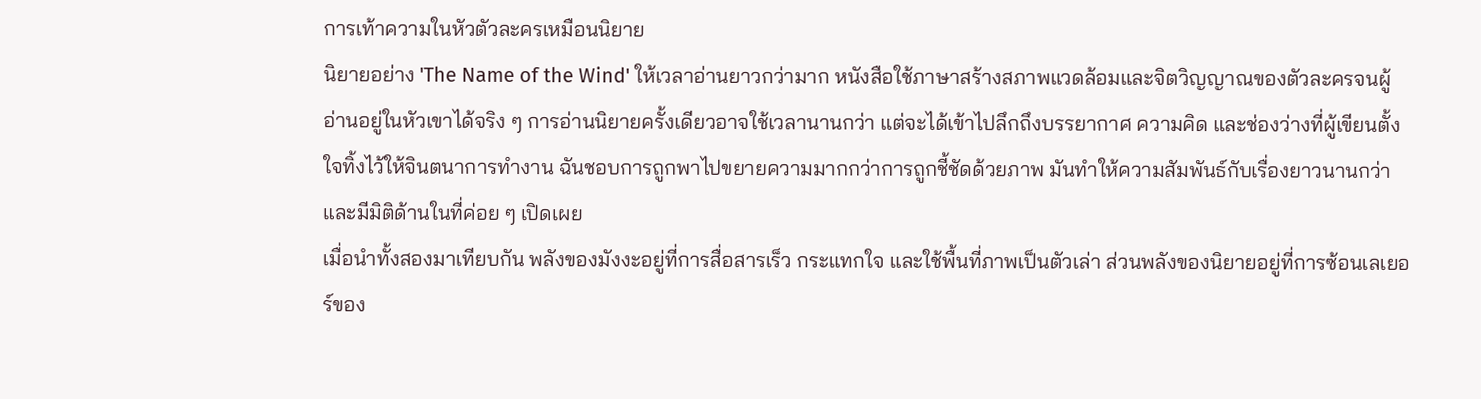การเท้าความในหัวตัวละครเหมือนนิยาย
นิยายอย่าง 'The Name of the Wind' ให้เวลาอ่านยาวกว่ามาก หนังสือใช้ภาษาสร้างสภาพแวดล้อมและจิตวิญญาณของตัวละครจนผู้อ่านอยู่ในหัวเขาได้จริง ๆ การอ่านนิยายครั้งเดียวอาจใช้เวลานานกว่า แต่จะได้เข้าไปลึกถึงบรรยากาศ ความคิด และช่องว่างที่ผู้เขียนตั้งใจทิ้งไว้ให้จินตนาการทำงาน ฉันชอบการถูกพาไปขยายความมากกว่าการถูกชี้ชัดด้วยภาพ มันทำให้ความสัมพันธ์กับเรื่องยาวนานกว่าและมีมิติด้านในที่ค่อย ๆ เปิดเผย
เมื่อนำทั้งสองมาเทียบกัน พลังของมังงะอยู่ที่การสื่อสารเร็ว กระแทกใจ และใช้พื้นที่ภาพเป็นตัวเล่า ส่วนพลังของนิยายอยู่ที่การซ้อนเลเยอร์ของ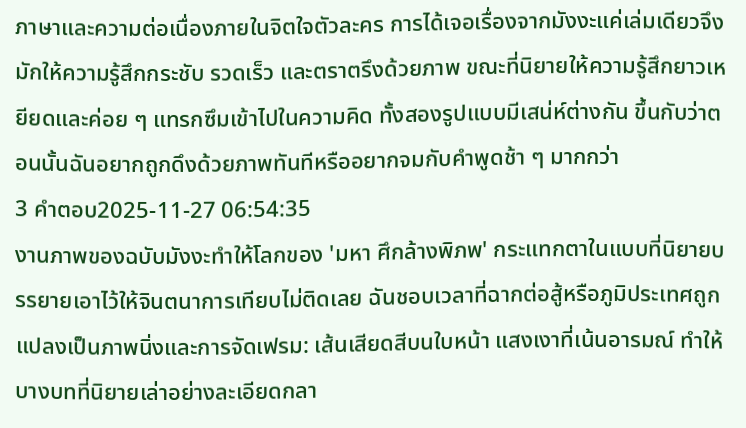ภาษาและความต่อเนื่องภายในจิตใจตัวละคร การได้เจอเรื่องจากมังงะแค่เล่มเดียวจึงมักให้ความรู้สึกกระชับ รวดเร็ว และตราตรึงด้วยภาพ ขณะที่นิยายให้ความรู้สึกยาวเหยียดและค่อย ๆ แทรกซึมเข้าไปในความคิด ทั้งสองรูปแบบมีเสน่ห์ต่างกัน ขึ้นกับว่าตอนนั้นฉันอยากถูกดึงด้วยภาพทันทีหรืออยากจมกับคำพูดช้า ๆ มากกว่า
3 คำตอบ2025-11-27 06:54:35
งานภาพของฉบับมังงะทำให้โลกของ 'มหา ศึกล้างพิภพ' กระแทกตาในแบบที่นิยายบรรยายเอาไว้ให้จินตนาการเทียบไม่ติดเลย ฉันชอบเวลาที่ฉากต่อสู้หรือภูมิประเทศถูกแปลงเป็นภาพนิ่งและการจัดเฟรม: เส้นเสียดสีบนใบหน้า แสงเงาที่เน้นอารมณ์ ทำให้บางบทที่นิยายเล่าอย่างละเอียดกลา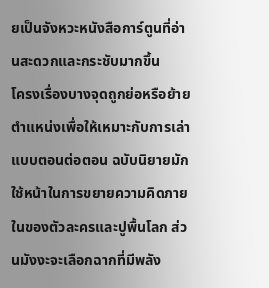ยเป็นจังหวะหนังสือการ์ตูนที่อ่านสะดวกและกระชับมากขึ้น
โครงเรื่องบางจุดถูกย่อหรือย้ายตำแหน่งเพื่อให้เหมาะกับการเล่าแบบตอนต่อตอน ฉบับนิยายมักใช้หน้าในการขยายความคิดภายในของตัวละครและปูพื้นโลก ส่วนมังงะจะเลือกฉากที่มีพลัง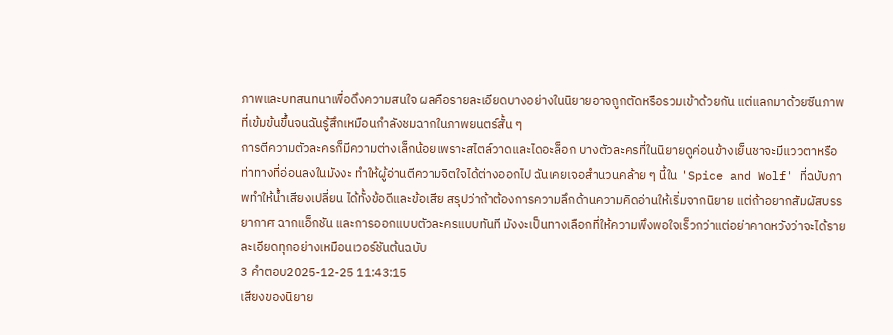ภาพและบทสนทนาเพื่อดึงความสนใจ ผลคือรายละเอียดบางอย่างในนิยายอาจถูกตัดหรือรวมเข้าด้วยกัน แต่แลกมาด้วยซีนภาพที่เข้มข้นขึ้นจนฉันรู้สึกเหมือนกำลังชมฉากในภาพยนตร์สั้น ๆ
การตีความตัวละครก็มีความต่างเล็กน้อยเพราะสไตล์วาดและไดอะล็อก บางตัวละครที่ในนิยายดูค่อนข้างเย็นชาจะมีแววตาหรือท่าทางที่อ่อนลงในมังงะ ทำให้ผู้อ่านตีความจิตใจได้ต่างออกไป ฉันเคยเจอสำนวนคล้าย ๆ นี้ใน 'Spice and Wolf' ที่ฉบับภาพทำให้น้ำเสียงเปลี่ยน ได้ทั้งข้อดีและข้อเสีย สรุปว่าถ้าต้องการความลึกด้านความคิดอ่านให้เริ่มจากนิยาย แต่ถ้าอยากสัมผัสบรรยากาศ ฉากแอ็กชัน และการออกแบบตัวละครแบบทันที มังงะเป็นทางเลือกที่ให้ความพึงพอใจเร็วกว่าแต่อย่าคาดหวังว่าจะได้รายละเอียดทุกอย่างเหมือนเวอร์ชันต้นฉบับ
3 คำตอบ2025-12-25 11:43:15
เสียงของนิยาย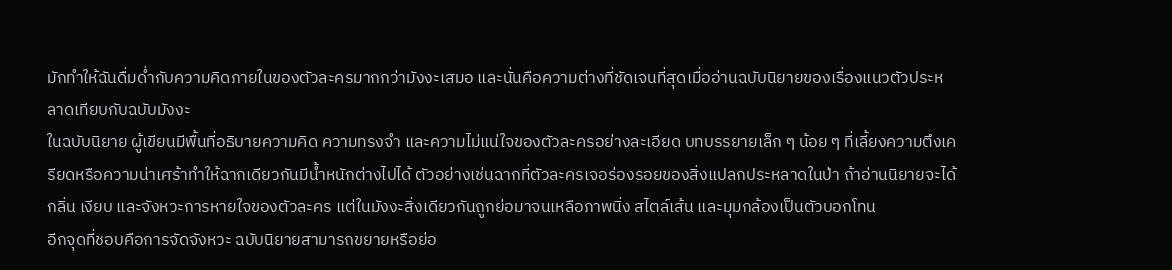มักทำให้ฉันดื่มด่ำกับความคิดภายในของตัวละครมากกว่ามังงะเสมอ และนั่นคือความต่างที่ชัดเจนที่สุดเมื่ออ่านฉบับนิยายของเรื่องแนวตัวประหลาดเทียบกับฉบับมังงะ
ในฉบับนิยาย ผู้เขียนมีพื้นที่อธิบายความคิด ความทรงจำ และความไม่แน่ใจของตัวละครอย่างละเอียด บทบรรยายเล็ก ๆ น้อย ๆ ที่เลี้ยงความตึงเครียดหรือความน่าเศร้าทำให้ฉากเดียวกันมีน้ำหนักต่างไปได้ ตัวอย่างเช่นฉากที่ตัวละครเจอร่องรอยของสิ่งแปลกประหลาดในป่า ถ้าอ่านนิยายจะได้กลิ่น เงียบ และจังหวะการหายใจของตัวละคร แต่ในมังงะสิ่งเดียวกันถูกย่อมาจนเหลือภาพนิ่ง สไตล์เส้น และมุมกล้องเป็นตัวบอกโทน
อีกจุดที่ชอบคือการจัดจังหวะ ฉบับนิยายสามารถขยายหรือย่อ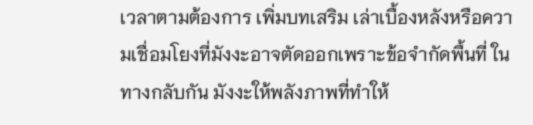เวลาตามต้องการ เพิ่มบทเสริม เล่าเบื้องหลังหรือความเชื่อมโยงที่มังงะอาจตัดออกเพราะข้อจำกัดพื้นที่ ในทางกลับกัน มังงะให้พลังภาพที่ทำให้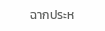ฉากประห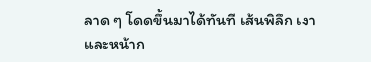ลาด ๆ โดดขึ้นมาได้ทันที เส้นพิลึก เงา และหน้าก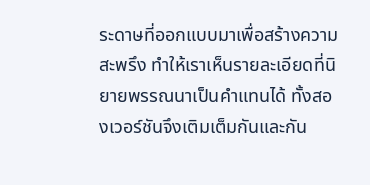ระดาษที่ออกแบบมาเพื่อสร้างความสะพรึง ทำให้เราเห็นรายละเอียดที่นิยายพรรณนาเป็นคำแทนได้ ทั้งสองเวอร์ชันจึงเติมเต็มกันและกัน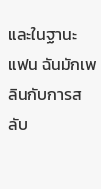และในฐานะแฟน ฉันมักเพลินกับการสลับ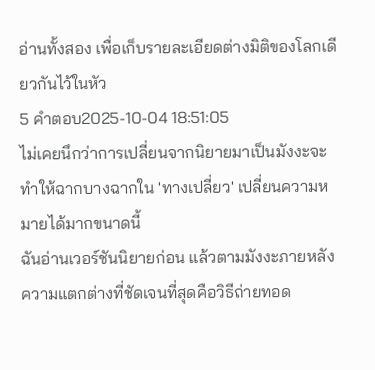อ่านทั้งสอง เพื่อเก็บรายละเอียดต่างมิติของโลกเดียวกันไว้ในหัว
5 คำตอบ2025-10-04 18:51:05
ไม่เคยนึกว่าการเปลี่ยนจากนิยายมาเป็นมังงะจะทำให้ฉากบางฉากใน 'ทางเปลี่ยว' เปลี่ยนความหมายได้มากขนาดนี้
ฉันอ่านเวอร์ชันนิยายก่อน แล้วตามมังงะภายหลัง ความแตกต่างที่ชัดเจนที่สุดคือวิธีถ่ายทอด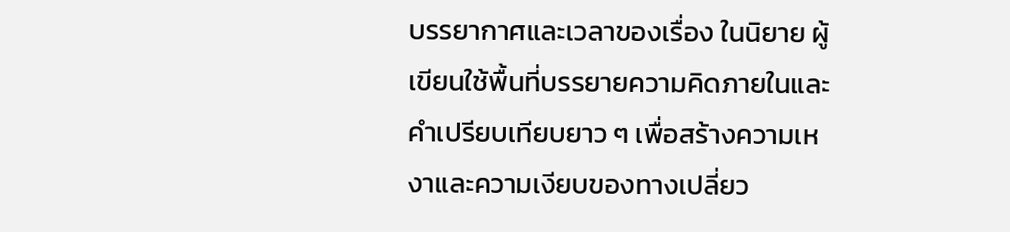บรรยากาศและเวลาของเรื่อง ในนิยาย ผู้เขียนใช้พื้นที่บรรยายความคิดภายในและคำเปรียบเทียบยาว ๆ เพื่อสร้างความเหงาและความเงียบของทางเปลี่ยว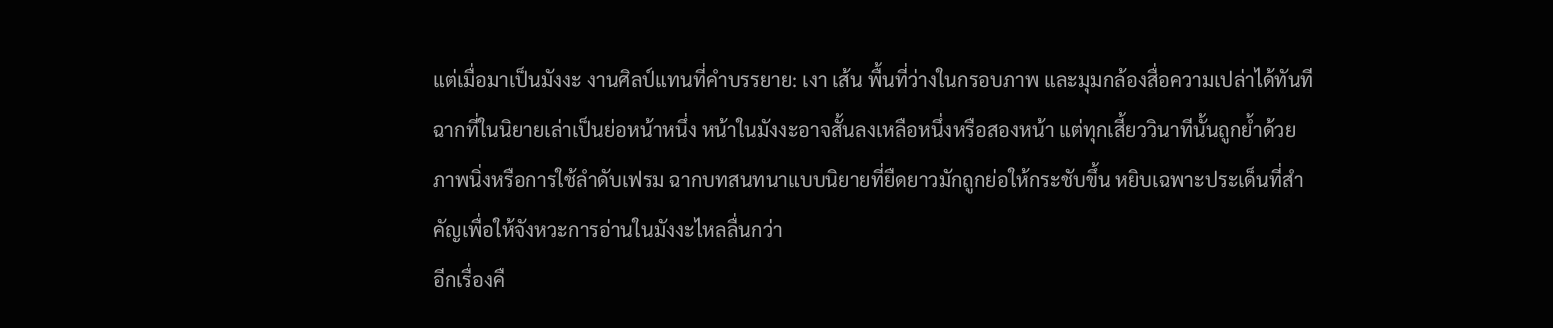แต่เมื่อมาเป็นมังงะ งานศิลป์แทนที่คำบรรยาย: เงา เส้น พื้นที่ว่างในกรอบภาพ และมุมกล้องสื่อความเปล่าได้ทันที ฉากที่ในนิยายเล่าเป็นย่อหน้าหนึ่ง หน้าในมังงะอาจสั้นลงเหลือหนึ่งหรือสองหน้า แต่ทุกเสี้ยววินาทีนั้นถูกย้ำด้วยภาพนิ่งหรือการใช้ลำดับเฟรม ฉากบทสนทนาแบบนิยายที่ยืดยาวมักถูกย่อให้กระชับขึ้น หยิบเฉพาะประเด็นที่สำคัญเพื่อให้จังหวะการอ่านในมังงะไหลลื่นกว่า
อีกเรื่องคื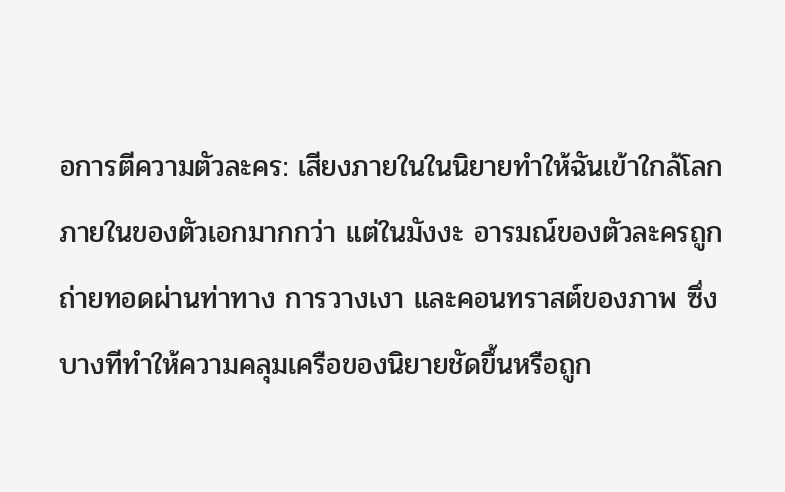อการตีความตัวละคร: เสียงภายในในนิยายทำให้ฉันเข้าใกล้โลกภายในของตัวเอกมากกว่า แต่ในมังงะ อารมณ์ของตัวละครถูกถ่ายทอดผ่านท่าทาง การวางเงา และคอนทราสต์ของภาพ ซึ่งบางทีทำให้ความคลุมเครือของนิยายชัดขึ้นหรือถูก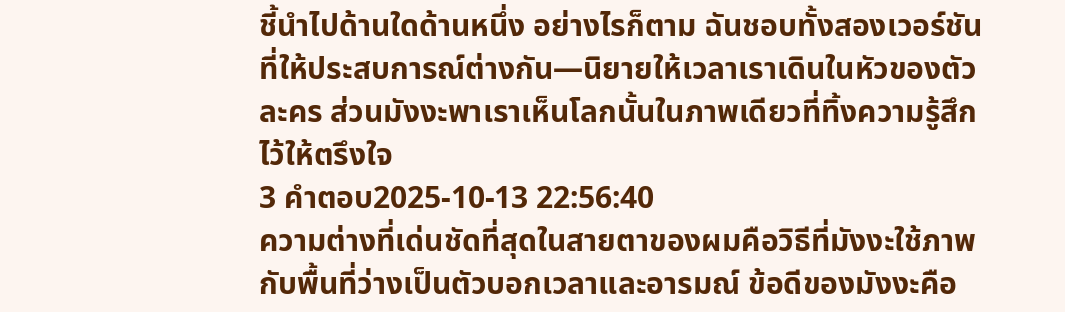ชี้นำไปด้านใดด้านหนึ่ง อย่างไรก็ตาม ฉันชอบทั้งสองเวอร์ชันที่ให้ประสบการณ์ต่างกัน—นิยายให้เวลาเราเดินในหัวของตัวละคร ส่วนมังงะพาเราเห็นโลกนั้นในภาพเดียวที่ทิ้งความรู้สึกไว้ให้ตรึงใจ
3 คำตอบ2025-10-13 22:56:40
ความต่างที่เด่นชัดที่สุดในสายตาของผมคือวิธีที่มังงะใช้ภาพกับพื้นที่ว่างเป็นตัวบอกเวลาและอารมณ์ ข้อดีของมังงะคือ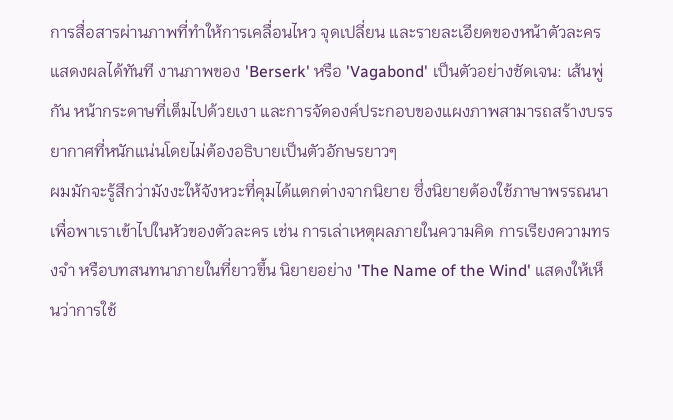การสื่อสารผ่านภาพที่ทำให้การเคลื่อนไหว จุดเปลี่ยน และรายละเอียดของหน้าตัวละครแสดงผลได้ทันที งานภาพของ 'Berserk' หรือ 'Vagabond' เป็นตัวอย่างชัดเจน: เส้นพู่กัน หน้ากระดาษที่เต็มไปด้วยเงา และการจัดองค์ประกอบของแผงภาพสามารถสร้างบรรยากาศที่หนักแน่นโดยไม่ต้องอธิบายเป็นตัวอักษรยาวๆ
ผมมักจะรู้สึกว่ามังงะให้จังหวะที่คุมได้แตกต่างจากนิยาย ซึ่งนิยายต้องใช้ภาษาพรรณนาเพื่อพาเราเข้าไปในหัวของตัวละคร เช่น การเล่าเหตุผลภายในความคิด การเรียงความทรงจำ หรือบทสนทนาภายในที่ยาวขึ้น นิยายอย่าง 'The Name of the Wind' แสดงให้เห็นว่าการใช้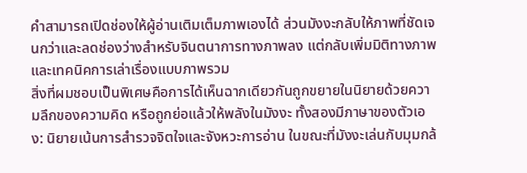คำสามารถเปิดช่องให้ผู้อ่านเติมเต็มภาพเองได้ ส่วนมังงะกลับให้ภาพที่ชัดเจนกว่าและลดช่องว่างสำหรับจินตนาการทางภาพลง แต่กลับเพิ่มมิติทางภาพและเทคนิคการเล่าเรื่องแบบภาพรวม
สิ่งที่ผมชอบเป็นพิเศษคือการได้เห็นฉากเดียวกันถูกขยายในนิยายด้วยความลึกของความคิด หรือถูกย่อแล้วให้พลังในมังงะ ทั้งสองมีภาษาของตัวเอง: นิยายเน้นการสำรวจจิตใจและจังหวะการอ่าน ในขณะที่มังงะเล่นกับมุมกล้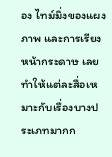อง ไทม์มิ่งของแผงภาพ และการเรียงหน้ากระดาษ เลยทำให้แต่ละสื่อเหมาะกับเรื่องบางประเภทมากก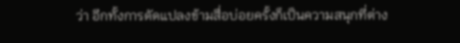ว่า อีกทั้งการดัดแปลงข้ามสื่อบ่อยครั้งก็เป็นความสนุกที่ต่าง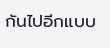กันไปอีกแบบ